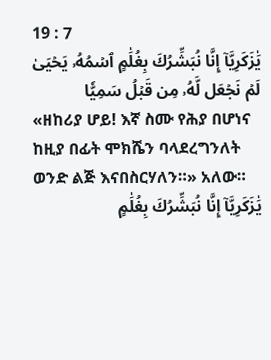19 : 7
يَٰزَكَرِيَّآ إِنَّا نُبَشِّرُكَ بِغُلَٰمٍ ٱسۡمُهُۥ يَحۡيَىٰ لَمۡ نَجۡعَل لَّهُۥ مِن قَبۡلُ سَمِيّٗا
«ዘከሪያ ሆይ! እኛ ስሙ የሕያ በሆነና ከዚያ በፊት ሞክሼን ባላደረግንለት ወንድ ልጅ እናበስርሃለን።» አለው።
يَٰزَكَرِيَّآ إِنَّا نُبَشِّرُكَ بِغُلَٰمٍ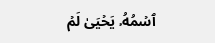ٱسۡمُهُۥ يَحۡيَىٰ لَمۡ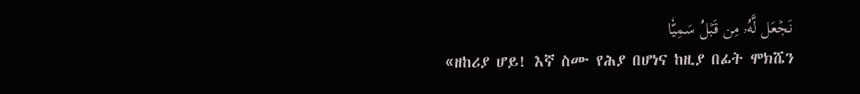نَجۡعَل لَّهُۥ مِن قَبۡلُ سَمِيّٗا
«ዘከሪያ ሆይ! እኛ ስሙ የሕያ በሆነና ከዚያ በፊት ሞክሼን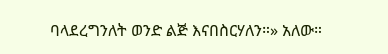ባላደረግንለት ወንድ ልጅ እናበስርሃለን።» አለው።